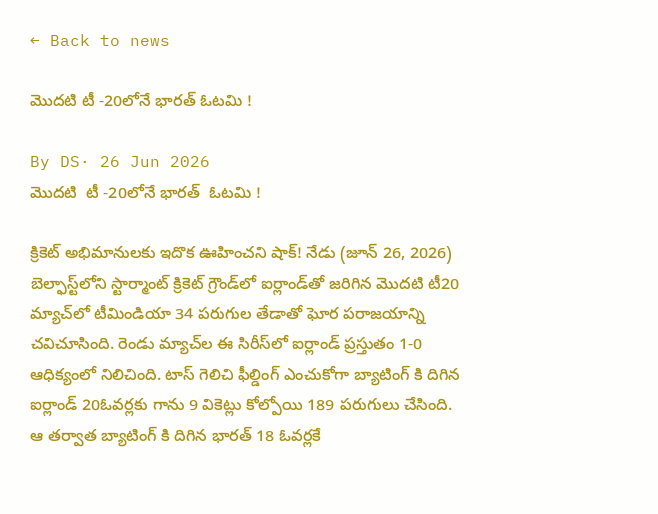← Back to news

మొదటి టీ -20లోనే భారత్ ఓటమి !

By DS· 26 Jun 2026
మొదటి  టీ -20లోనే భారత్  ఓటమి !

క్రికెట్ అభిమానులకు ఇదొక ఊహించని షాక్! నేడు (జూన్ 26, 2026) బెల్ఫాస్ట్‌లోని స్టార్మాంట్ క్రికెట్ గ్రౌండ్‌లో ఐర్లాండ్‌తో జరిగిన మొదటి టీ20 మ్యాచ్‌లో టీమిండియా 34 పరుగుల తేడాతో ఘోర పరాజయాన్ని చవిచూసింది. రెండు మ్యాచ్‌ల ఈ సిరీస్‌లో ఐర్లాండ్ ప్రస్తుతం 1-0 ఆధిక్యంలో నిలిచింది. టాస్ గెలిచి ఫీల్డింగ్ ఎంచుకోగా బ్యాటింగ్ కి దిగిన ఐర్లాండ్ 20ఓవర్లకు గాను 9 వికెట్లు కోల్పోయి 189 పరుగులు చేసింది. ఆ తర్వాత బ్యాటింగ్ కి దిగిన భారత్ 18 ఓవర్లకే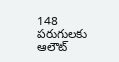148 పరుగులకు ఆలౌట్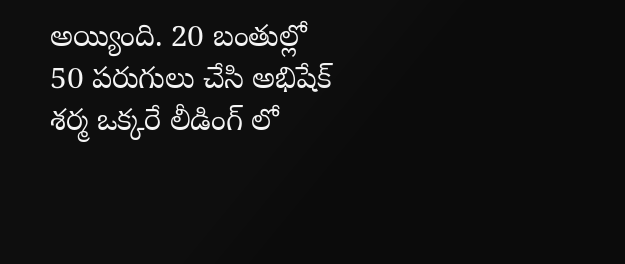అయ్యింది. 20 బంతుల్లో 50 పరుగులు చేసి అభిషేక్ శర్మ ఒక్కరే లీడింగ్ లో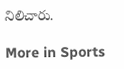నిలిచారు.

More in Sports